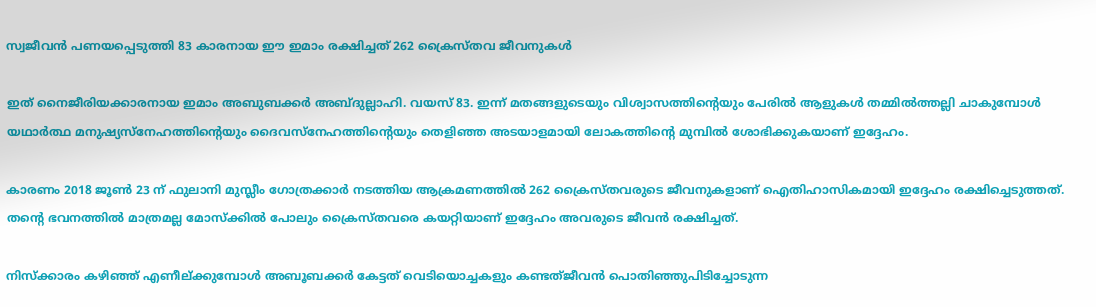സ്വജീവന്‍ പണയപ്പെടുത്തി 83 കാരനായ ഈ ഇമാം രക്ഷിച്ചത് 262 ക്രൈസ്തവ ജീവനുകള്‍

ഇത് നൈജീരിയക്കാരനായ ഇമാം അബുബക്കര്‍ അബ്ദുല്ലാഹി. വയസ് 83. ഇന്ന് മതങ്ങളുടെയും വിശ്വാസത്തിന്റെയും പേരില്‍ ആളുകള്‍ തമ്മില്‍ത്തല്ലി ചാകുമ്പോള്‍ യഥാര്‍ത്ഥ മനുഷ്യസ്‌നേഹത്തിന്റെയും ദൈവസ്‌നേഹത്തിന്റെയും തെളിഞ്ഞ അടയാളമായി ലോകത്തിന്റെ മുമ്പില്‍ ശോഭിക്കുകയാണ് ഇദ്ദേഹം.

കാരണം 2018 ജൂണ്‍ 23 ന് ഫുലാനി മുസ്ലീം ഗോത്രക്കാര്‍ നടത്തിയ ആക്രമണത്തില്‍ 262 ക്രൈസ്തവരുടെ ജീവനുകളാണ് ഐതിഹാസികമായി ഇദ്ദേഹം രക്ഷിച്ചെടുത്തത്. തന്റെ ഭവനത്തില്‍ മാത്രമല്ല മോസ്‌ക്കില്‍ പോലും ക്രൈസ്തവരെ കയറ്റിയാണ് ഇദ്ദേഹം അവരുടെ ജീവന്‍ രക്ഷിച്ചത്.

നിസ്‌ക്കാരം കഴിഞ്ഞ് എണീല്ക്കുമ്പോള്‍ അബൂബക്കര്‍ കേട്ടത് വെടിയൊച്ചകളും കണ്ടത്ജീവന്‍ പൊതിഞ്ഞുപിടിച്ചോടുന്ന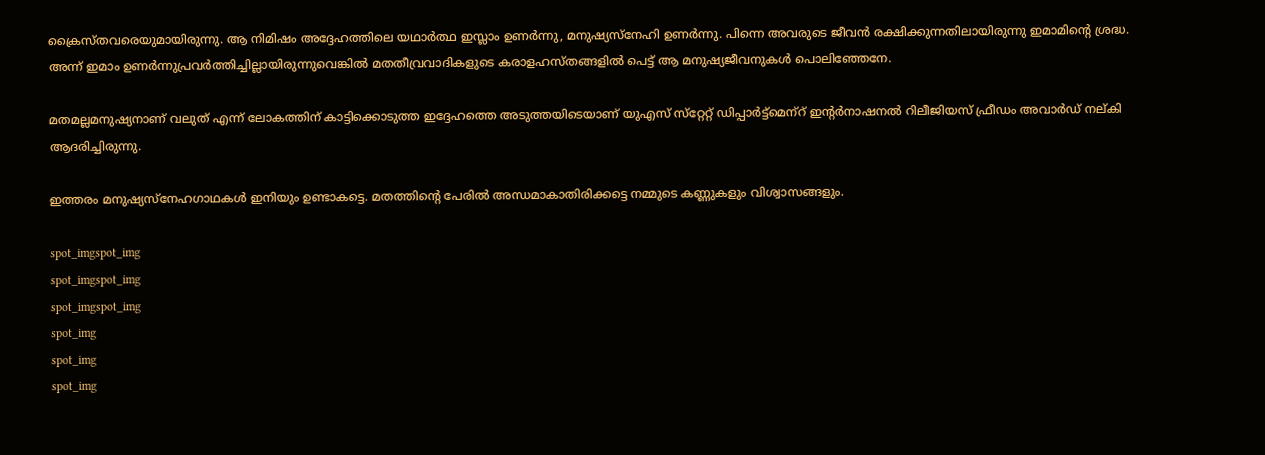ക്രൈസ്തവരെയുമായിരുന്നു. ആ നിമിഷം അദ്ദേഹത്തിലെ യഥാര്‍ത്ഥ ഇസ്ലാം ഉണര്‍ന്നു, മനുഷ്യസ്‌നേഹി ഉണര്‍ന്നു. പിന്നെ അവരുടെ ജീവന്‍ രക്ഷിക്കുന്നതിലായിരുന്നു ഇമാമിന്റെ ശ്രദ്ധ. അന്ന് ഇമാം ഉണര്‍ന്നുപ്രവര്‍ത്തിച്ചില്ലായിരുന്നുവെങ്കില്‍ മതതീവ്രവാദികളുടെ കരാളഹസ്തങ്ങളില്‍ പെട്ട് ആ മനുഷ്യജീവനുകള്‍ പൊലിഞ്ഞേനേ.

മതമല്ലമനുഷ്യനാണ് വലുത് എന്ന് ലോകത്തിന് കാട്ടിക്കൊടുത്ത ഇദ്ദേഹത്തെ അടുത്തയിടെയാണ് യുഎസ് സ്‌റ്റേറ്റ് ഡിപ്പാര്‍ട്ട്‌മെന്‌റ് ഇന്റര്‍നാഷനല്‍ റിലീജിയസ് ഫ്രീഡം അവാര്‍ഡ് നല്കി ആദരിച്ചിരുന്നു.

ഇത്തരം മനുഷ്യസ്‌നേഹഗാഥകള്‍ ഇനിയും ഉണ്ടാകട്ടെ. മതത്തിന്റെ പേരില്‍ അന്ധമാകാതിരിക്കട്ടെ നമ്മുടെ കണ്ണുകളും വിശ്വാസങ്ങളും.

spot_imgspot_img
spot_imgspot_img
spot_imgspot_img
spot_img
spot_img
spot_img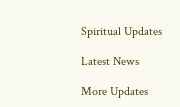Spiritual Updates

Latest News

More Updates